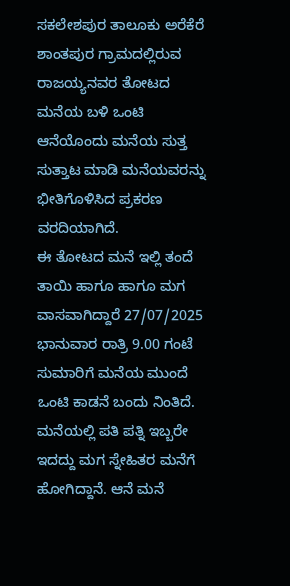ಸಕಲೇಶಪುರ ತಾಲೂಕು ಅರೆಕೆರೆ ಶಾಂತಪುರ ಗ್ರಾಮದಲ್ಲಿರುವ ರಾಜಯ್ಯನವರ ತೋಟದ ಮನೆಯ ಬಳಿ ಒಂಟಿ ಆನೆಯೊಂದು ಮನೆಯ ಸುತ್ತ ಸುತ್ತಾಟ ಮಾಡಿ ಮನೆಯವರನ್ನು ಭೀತಿಗೊಳಿಸಿದ ಪ್ರಕರಣ ವರದಿಯಾಗಿದೆ.
ಈ ತೋಟದ ಮನೆ ಇಲ್ಲಿ ತಂದೆ ತಾಯಿ ಹಾಗೂ ಹಾಗೂ ಮಗ ವಾಸವಾಗಿದ್ದಾರೆ 27/07/2025 ಭಾನುವಾರ ರಾತ್ರಿ 9.00 ಗಂಟೆ ಸುಮಾರಿಗೆ ಮನೆಯ ಮುಂದೆ ಒಂಟಿ ಕಾಡನೆ ಬಂದು ನಿಂತಿದೆ.
ಮನೆಯಲ್ಲಿ ಪತಿ ಪತ್ನಿ ಇಬ್ಬರೇ ಇದದ್ದು ಮಗ ಸ್ನೇಹಿತರ ಮನೆಗೆ ಹೋಗಿದ್ದಾನೆ. ಆನೆ ಮನೆ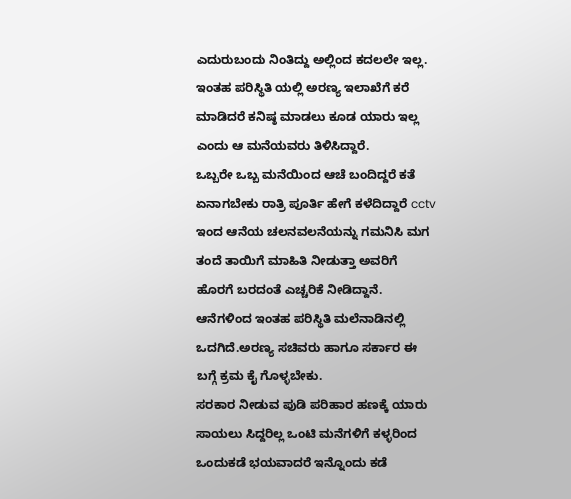ಎದುರುಬಂದು ನಿಂತಿದ್ದು ಅಲ್ಲಿಂದ ಕದಲಲೇ ಇಲ್ಲ.
ಇಂತಹ ಪರಿಸ್ಥಿತಿ ಯಲ್ಲಿ ಅರಣ್ಯ ಇಲಾಖೆಗೆ ಕರೆ ಮಾಡಿದರೆ ಕನಿಷ್ಠ ಮಾಡಲು ಕೂಡ ಯಾರು ಇಲ್ಲ ಎಂದು ಆ ಮನೆಯವರು ತಿಳಿಸಿದ್ದಾರೆ.
ಒಬ್ಬರೇ ಒಬ್ಬ ಮನೆಯಿಂದ ಆಚೆ ಬಂದಿದ್ದರೆ ಕತೆ ಏನಾಗಬೇಕು ರಾತ್ರಿ ಪೂರ್ತಿ ಹೇಗೆ ಕಳೆದಿದ್ದಾರೆ cctv ಇಂದ ಆನೆಯ ಚಲನವಲನೆಯನ್ನು ಗಮನಿಸಿ ಮಗ ತಂದೆ ತಾಯಿಗೆ ಮಾಹಿತಿ ನೀಡುತ್ತಾ ಅವರಿಗೆ ಹೊರಗೆ ಬರದಂತೆ ಎಚ್ಚರಿಕೆ ನೀಡಿದ್ದಾನೆ.
ಆನೆಗಳಿಂದ ಇಂತಹ ಪರಿಸ್ಥಿತಿ ಮಲೆನಾಡಿನಲ್ಲಿ ಒದಗಿದೆ.ಅರಣ್ಯ ಸಚಿವರು ಹಾಗೂ ಸರ್ಕಾರ ಈ ಬಗ್ಗೆ ಕ್ರಮ ಕೈ ಗೊಳ್ಳಬೇಕು.
ಸರಕಾರ ನೀಡುವ ಪುಡಿ ಪರಿಹಾರ ಹಣಕ್ಕೆ ಯಾರು ಸಾಯಲು ಸಿದ್ದರಿಲ್ಲ ಒಂಟಿ ಮನೆಗಳಿಗೆ ಕಳ್ಳರಿಂದ ಒಂದುಕಡೆ ಭಯವಾದರೆ ಇನ್ನೊಂದು ಕಡೆ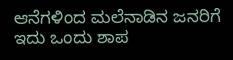ಆನೆಗಳಿಂದ ಮಲೆನಾಡಿನ ಜನರಿಗೆ ಇದು ಒಂದು ಶಾಪ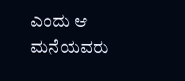ಎಂದು ಆ ಮನೆಯವರು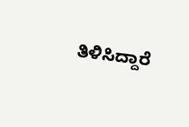ತಿಳಿಸಿದ್ದಾರೆ